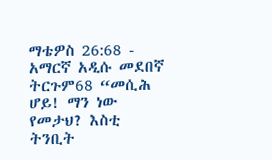ማቴዎስ 26:68 - አማርኛ አዲሱ መደበኛ ትርጉም68 “መሲሕ ሆይ! ማን ነው የመታህ? እስቲ ትንቢት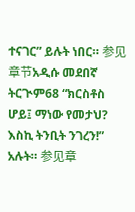ተናገር” ይሉት ነበር። 参见章节አዲሱ መደበኛ ትርጒም68 “ክርስቶስ ሆይ፤ ማነው የመታህ? እስኪ ትንቢት ንገረን!” አሉት። 参见章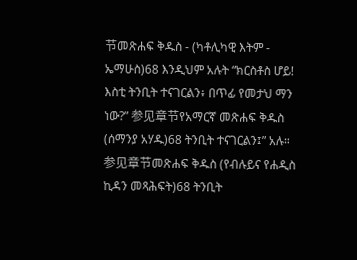节መጽሐፍ ቅዱስ - (ካቶሊካዊ እትም - ኤማሁስ)68 እንዲህም አሉት “ክርስቶስ ሆይ! እስቲ ትንቢት ተናገርልን፥ በጥፊ የመታህ ማን ነው?” 参见章节የአማርኛ መጽሐፍ ቅዱስ (ሰማንያ አሃዱ)68 ትንቢት ተናገርልን፤” አሉ። 参见章节መጽሐፍ ቅዱስ (የብሉይና የሐዲስ ኪዳን መጻሕፍት)68 ትንቢት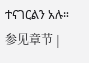ተናገርልን አሉ። 参见章节 |